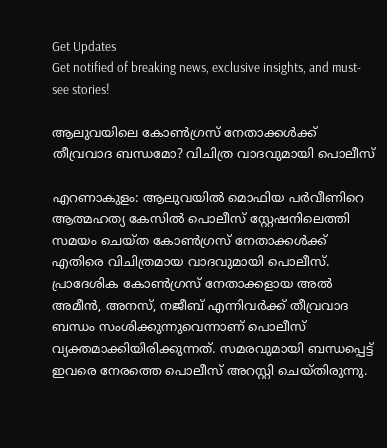Get Updates
Get notified of breaking news, exclusive insights, and must-see stories!

ആലുവയിലെ കോണ്‍ഗ്രസ് നേതാക്കള്‍ക്ക് തീവ്രവാദ ബന്ധമോ? വിചിത്ര വാദവുമായി പൊലീസ്

എറണാകുളം: ആലുവയില്‍ മൊഫിയ പർവീണിറെ ആത്മഹത്യ കേസില്‍ പൊലീസ് സ്റ്റേഷനിലെത്തി സമയം ചെയ്ത കോണ്‍ഗ്രസ് നേതാക്കള്‍ക്ക് എതിരെ വിചിത്രമായ വാദവുമായി പൊലീസ്. പ്രാദേശിക കോണ്‍ഗ്രസ് നേതാക്കളായ അല്‍ അമീന്‍, അനസ്, നജീബ് എന്നിവർക്ക് തീവ്രവാദ ബന്ധം സംശിക്കുന്നുവെന്നാണ് പൊലീസ് വ്യക്തമാക്കിയിരിക്കുന്നത്. സമരവുമായി ബന്ധപ്പെട്ട് ഇവരെ നേരത്തെ പൊലീസ് അറസ്റ്റി ചെയ്തിരുന്നു.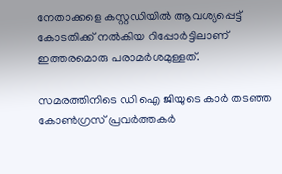നേതാക്കളെ കസ്റ്റഡിയില്‍ ആവശ്യപ്പെട്ട് കോടതിക്ക് നല്‍കിയ റിപ്പോർട്ടിലാണ് ഇത്തരമൊരു പരാമർശമുള്ളത്.

സമരത്തിനിടെ ഡി ഐ ജിയുടെ കാർ തടഞ്ഞ കോണ്‍ഗ്രസ് പ്രവർത്തകർ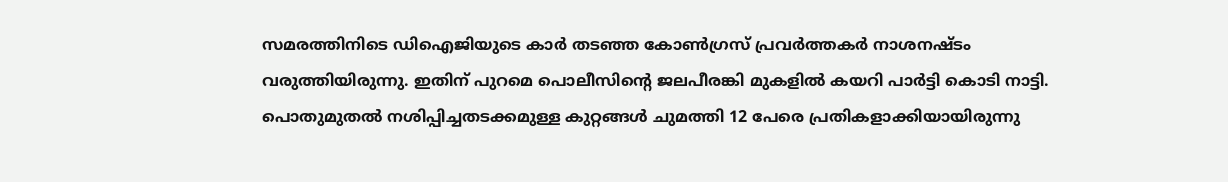സമരത്തിനിടെ ഡിഐജിയുടെ കാർ തടഞ്ഞ കോണ്‍ഗ്രസ് പ്രവർത്തകർ നാശനഷ്ടം വരുത്തിയിരുന്നു. ഇതിന് പുറമെ പൊലീസിന്റെ ജലപീരങ്കി മുകളില്‍ കയറി പാർട്ടി കൊടി നാട്ടി. പൊതുമുതല്‍ നശിപ്പിച്ചതടക്കമുള്ള കുറ്റങ്ങള്‍ ചുമത്തി 12 പേരെ പ്രതികളാക്കിയായിരുന്നു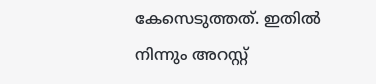കേസെടുത്തത്. ഇതില്‍ നിന്നും അറസ്റ്റ്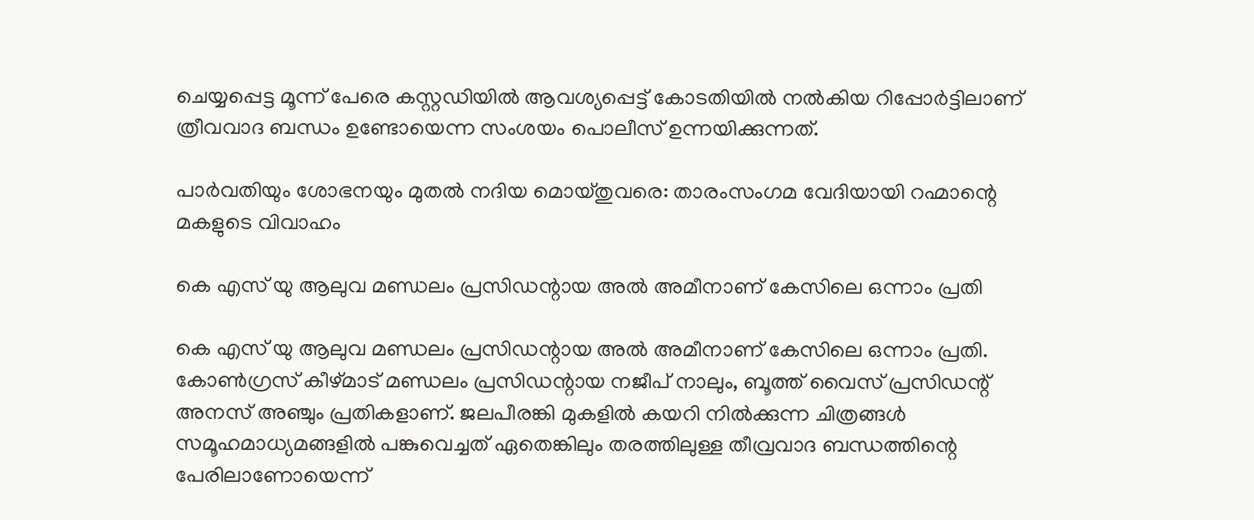ചെയ്യപ്പെട്ട മൂന്ന് പേരെ കസ്റ്റഡിയില്‍ ആവശ്യപ്പെട്ട് കോടതിയില്‍ നല്‍കിയ റിപ്പോർട്ടിലാണ് ത്രീവവാദ ബന്ധം ഉണ്ടോയെന്ന സംശയം പൊലീസ് ഉന്നയിക്കുന്നത്.

പാർവതിയും ശോഭനയും മുതല്‍ നദിയ മൊയ്തുവരെ: താരംസംഗമ വേദിയായി റഹ്മാന്റെ മകളുടെ വിവാഹം

കെ എസ് യു ആലുവ മണ്ഡലം പ്രസിഡന്റായ അല്‍ അമീനാണ് കേസിലെ ഒന്നാം പ്രതി

കെ എസ് യു ആലുവ മണ്ഡലം പ്രസിഡന്റായ അല്‍ അമീനാണ് കേസിലെ ഒന്നാം പ്രതി. കോണ്‍ഗ്രസ് കീഴ്മാട് മണ്ഡലം പ്രസിഡന്റായ നജീപ് നാലും, ബൂത്ത് വൈസ് പ്രസിഡന്റ് അനസ് അഞ്ചും പ്രതികളാണ്. ജലപീരങ്കി മുകളില്‍ കയറി നില്‍ക്കുന്ന ചിത്രങ്ങള്‍ സമൂഹമാധ്യമങ്ങളില്‍ പങ്കുവെച്ചത് ഏതെങ്കിലും തരത്തിലുള്ള തീവ്രവാദ ബന്ധത്തിന്റെ പേരിലാണോയെന്ന്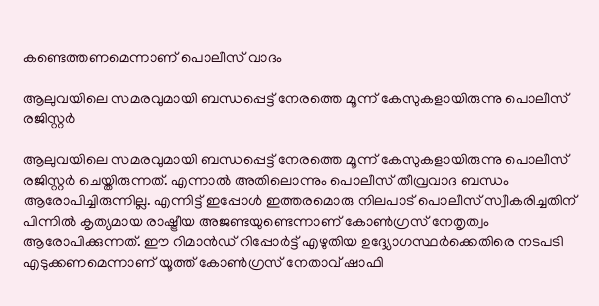കണ്ടെത്തണമെന്നാണ് പൊലീസ് വാദം

ആലുവയിലെ സമരവുമായി ബന്ധപ്പെട്ട് നേരത്തെ മൂന്ന് കേസുകളായിരുന്നു പൊലീസ് രജിസ്റ്റർ

ആലുവയിലെ സമരവുമായി ബന്ധപ്പെട്ട് നേരത്തെ മൂന്ന് കേസുകളായിരുന്നു പൊലീസ് രജിസ്റ്റർ ചെയ്തിരുന്നത്. എന്നാല്‍ അതിലൊന്നും പൊലീസ് തീവ്രവാദ ബന്ധം ആരോപിച്ചിരുന്നില്ല. എന്നിട്ട് ഇപ്പോള്‍ ഇത്തരമൊരു നിലപാട് പൊലീസ് സ്വീകരിച്ചതിന് പിന്നില്‍ കൃത്യമായ രാഷ്ട്രീയ അജണ്ടയുണ്ടെന്നാണ് കോണ്‍ഗ്രസ് നേതൃത്വം ആരോപിക്കുന്നത്. ഈ റിമാൻഡ് റിപ്പോർട്ട് എഴുതിയ ഉദ്ദ്യോഗസ്ഥർക്കെതിരെ നടപടി എടുക്കണമെന്നാണ് യൂത്ത് കോണ്‍ഗ്രസ് നേതാവ് ഷാഫി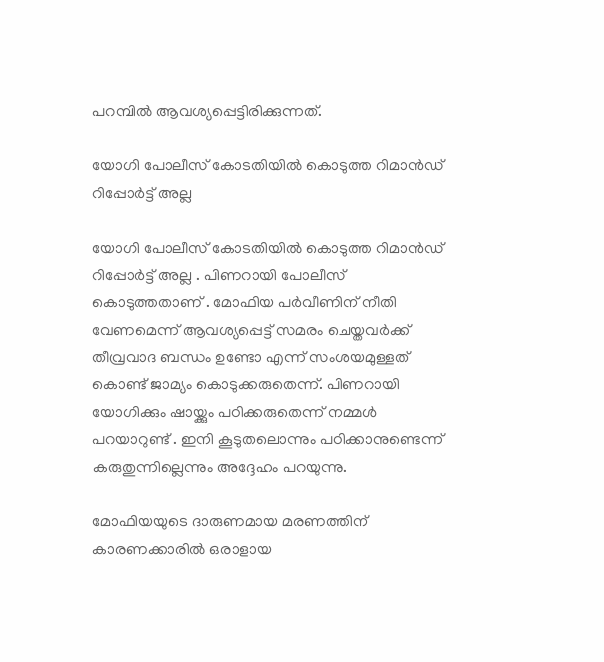പറമ്പില്‍ ആവശ്യപ്പെട്ടിരിക്കുന്നത്.

യോഗി പോലീസ് കോടതിയിൽ കൊടുത്ത റിമാൻഡ് റിപ്പോർട്ട് അല്ല

യോഗി പോലീസ് കോടതിയിൽ കൊടുത്ത റിമാൻഡ് റിപ്പോർട്ട് അല്ല . പിണറായി പോലീസ് കൊടുത്തതാണ് . മോഫിയ പർവീണിന് നീതി വേണമെന്ന് ആവശ്യപ്പെട്ട് സമരം ചെയ്തവർക്ക് തീവ്രവാദ ബന്ധം ഉണ്ടോ എന്ന് സംശയമുള്ളത് കൊണ്ട്‌ ജാമ്യം കൊടുക്കരുതെന്ന്. പിണറായി യോഗിക്കും ഷായ്ക്കും പഠിക്കരുതെന്ന് നമ്മൾ പറയാറുണ്ട് . ഇനി കൂടുതലൊന്നും പഠിക്കാനുണ്ടെന്ന് കരുതുന്നില്ലെന്നും അദ്ദേഹം പറയുന്നു.

മോഫിയയുടെ ദാരുണമായ മരണത്തിന് കാരണക്കാരിൽ ഒരാളായ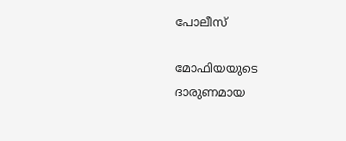പോലീസ്

മോഫിയയുടെ ദാരുണമായ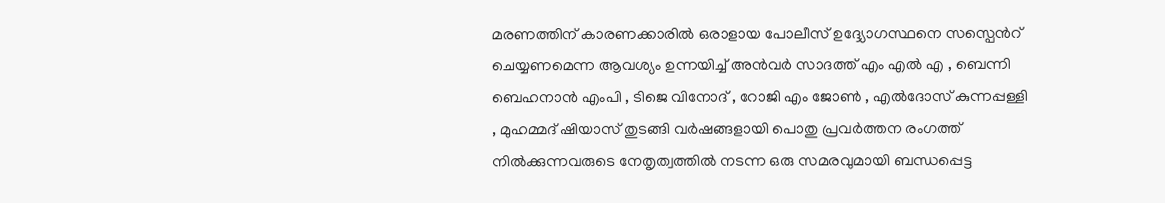മരണത്തിന് കാരണക്കാരിൽ ഒരാളായ പോലീസ് ഉദ്ദ്യോഗസ്ഥനെ സസ്പെൻറ് ചെയ്യണമെന്ന ആവശ്യം ഉന്നയിച്ച് അൻവർ സാദത്ത് എം എല്‍ എ , ബെന്നി ബെഹനാൻ എംപി , ടിജെ വിനോദ് , റോജി എം ജോൺ , എൽദോസ് കുന്നപ്പള്ളി , മുഹമ്മദ് ഷിയാസ് തുടങ്ങി വർഷങ്ങളായി പൊതു പ്രവർത്തന രംഗത്ത് നിൽക്കുന്നവരുടെ നേതൃത്വത്തിൽ നടന്ന ഒരു സമരവുമായി ബന്ധപ്പെട്ട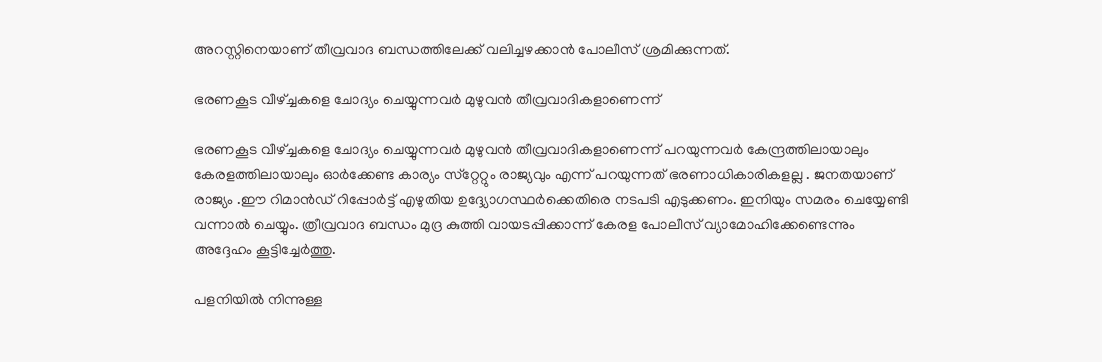അറസ്റ്റിനെയാണ് തീവ്രവാദ ബന്ധത്തിലേക്ക് വലിച്ചഴക്കാൻ പോലീസ് ശ്രമിക്കുന്നത്.

ഭരണകൂട വീഴ്ച്ചകളെ ചോദ്യം ചെയ്യുന്നവർ മുഴുവൻ തീവ്രവാദികളാണെന്ന്

ഭരണകൂട വീഴ്ച്ചകളെ ചോദ്യം ചെയ്യുന്നവർ മുഴുവൻ തീവ്രവാദികളാണെന്ന് പറയുന്നവർ കേന്ദ്രത്തിലായാലും കേരളത്തിലായാലും ഓർക്കേണ്ട കാര്യം സ്‌റ്റേറ്റും രാജ്യവും എന്ന് പറയുന്നത് ഭരണാധികാരികളല്ല . ജനതയാണ് രാജ്യം .ഈ റിമാൻഡ് റിപ്പോർട്ട് എഴുതിയ ഉദ്ദ്യോഗസ്ഥർക്കെതിരെ നടപടി എടുക്കണം. ഇനിയും സമരം ചെയ്യേണ്ടി വന്നാൽ ചെയ്യും. ത്രീവ്രവാദ ബന്ധം മുദ്ര കുത്തി വായടപ്പിക്കാന്ന് കേരള പോലീസ് വ്യാമോഹിക്കേണ്ടെന്നും അദ്ദേഹം കൂട്ടിച്ചേർത്തു.

പളനിയില്‍ നിന്നുള്ള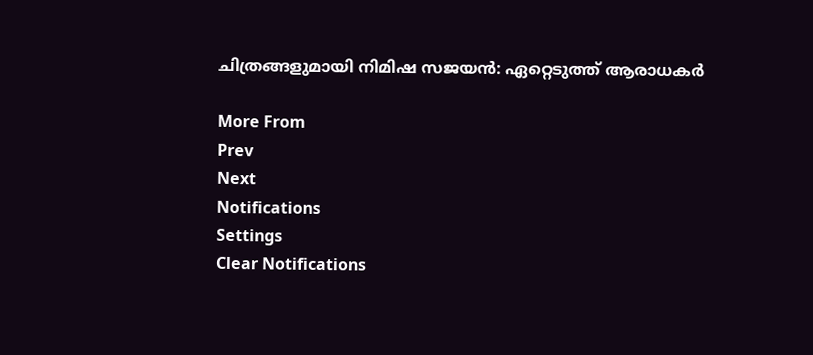ചിത്രങ്ങളുമായി നിമിഷ സജയന്‍: ഏറ്റെടുത്ത് ആരാധകർ

More From
Prev
Next
Notifications
Settings
Clear Notifications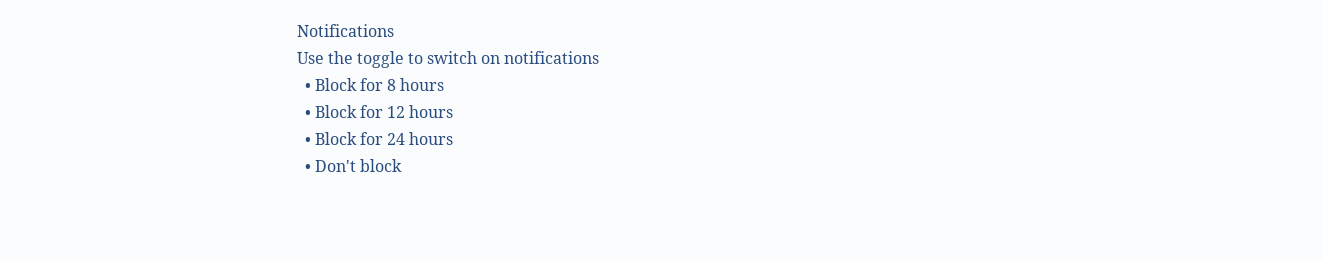Notifications
Use the toggle to switch on notifications
  • Block for 8 hours
  • Block for 12 hours
  • Block for 24 hours
  • Don't block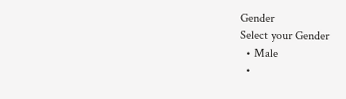Gender
Select your Gender
  • Male
  •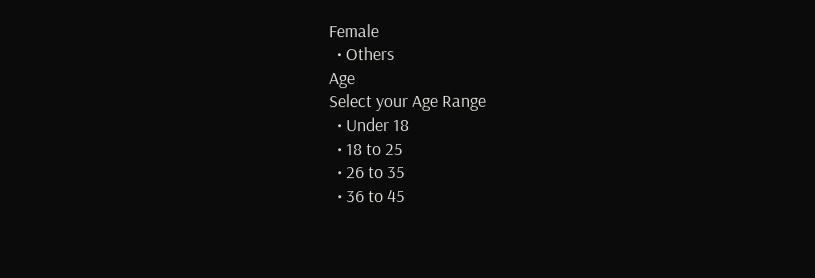Female
  • Others
Age
Select your Age Range
  • Under 18
  • 18 to 25
  • 26 to 35
  • 36 to 45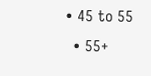• 45 to 55
  • 55+